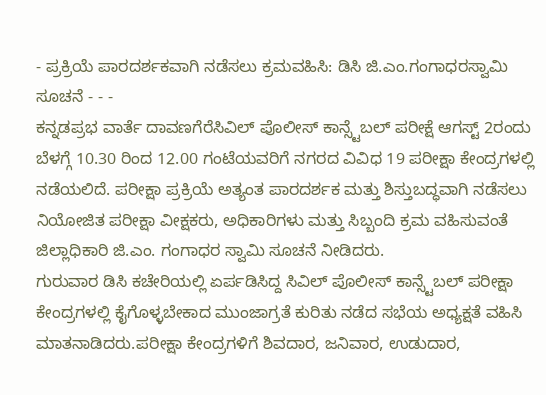- ಪ್ರಕ್ರಿಯೆ ಪಾರದರ್ಶಕವಾಗಿ ನಡೆಸಲು ಕ್ರಮವಹಿಸಿ: ಡಿಸಿ ಜಿ.ಎಂ.ಗಂಗಾಧರಸ್ವಾಮಿ ಸೂಚನೆ - - -
ಕನ್ನಡಪ್ರಭ ವಾರ್ತೆ ದಾವಣಗೆರೆಸಿವಿಲ್ ಪೊಲೀಸ್ ಕಾನ್ಸ್ಟೆಬಲ್ ಪರೀಕ್ಷೆ ಆಗಸ್ಟ್ 2ರಂದು ಬೆಳಗ್ಗೆ 10.30 ರಿಂದ 12.00 ಗಂಟೆಯವರಿಗೆ ನಗರದ ವಿವಿಧ 19 ಪರೀಕ್ಷಾ ಕೇಂದ್ರಗಳಲ್ಲಿ ನಡೆಯಲಿದೆ. ಪರೀಕ್ಷಾ ಪ್ರಕ್ರಿಯೆ ಅತ್ಯಂತ ಪಾರದರ್ಶಕ ಮತ್ತು ಶಿಸ್ತುಬದ್ಧವಾಗಿ ನಡೆಸಲು ನಿಯೋಜಿತ ಪರೀಕ್ಷಾ ವೀಕ್ಷಕರು, ಅಧಿಕಾರಿಗಳು ಮತ್ತು ಸಿಬ್ಬಂದಿ ಕ್ರಮ ವಹಿಸುವಂತೆ ಜಿಲ್ಲಾಧಿಕಾರಿ ಜಿ.ಎಂ. ಗಂಗಾಧರ ಸ್ವಾಮಿ ಸೂಚನೆ ನೀಡಿದರು.
ಗುರುವಾರ ಡಿಸಿ ಕಚೇರಿಯಲ್ಲಿ ಏರ್ಪಡಿಸಿದ್ದ ಸಿವಿಲ್ ಪೊಲೀಸ್ ಕಾನ್ಸ್ಟೆಬಲ್ ಪರೀಕ್ಷಾ ಕೇಂದ್ರಗಳಲ್ಲಿ ಕೈಗೊಳ್ಳಬೇಕಾದ ಮುಂಜಾಗ್ರತೆ ಕುರಿತು ನಡೆದ ಸಭೆಯ ಅಧ್ಯಕ್ಷತೆ ವಹಿಸಿ ಮಾತನಾಡಿದರು.ಪರೀಕ್ಷಾ ಕೇಂದ್ರಗಳಿಗೆ ಶಿವದಾರ, ಜನಿವಾರ, ಉಡುದಾರ,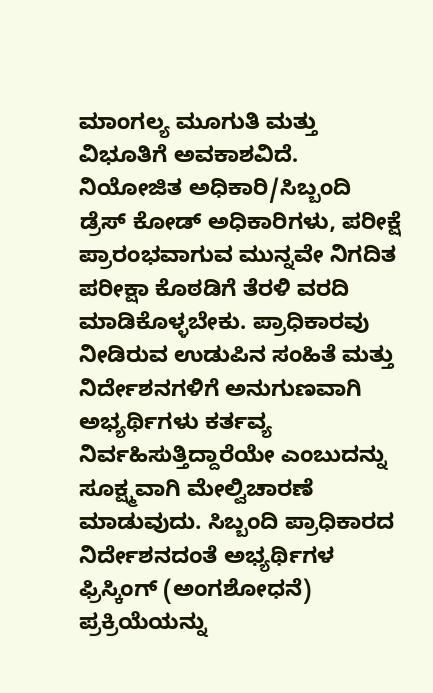ಮಾಂಗಲ್ಯ ಮೂಗುತಿ ಮತ್ತು ವಿಭೂತಿಗೆ ಅವಕಾಶವಿದೆ. ನಿಯೋಜಿತ ಅಧಿಕಾರಿ/ಸಿಬ್ಬಂದಿ ಡ್ರೆಸ್ ಕೋಡ್ ಅಧಿಕಾರಿಗಳು, ಪರೀಕ್ಷೆ ಪ್ರಾರಂಭವಾಗುವ ಮುನ್ನವೇ ನಿಗದಿತ ಪರೀಕ್ಷಾ ಕೊಠಡಿಗೆ ತೆರಳಿ ವರದಿ ಮಾಡಿಕೊಳ್ಳಬೇಕು. ಪ್ರಾಧಿಕಾರವು ನೀಡಿರುವ ಉಡುಪಿನ ಸಂಹಿತೆ ಮತ್ತು ನಿರ್ದೇಶನಗಳಿಗೆ ಅನುಗುಣವಾಗಿ ಅಭ್ಯರ್ಥಿಗಳು ಕರ್ತವ್ಯ ನಿರ್ವಹಿಸುತ್ತಿದ್ದಾರೆಯೇ ಎಂಬುದನ್ನು ಸೂಕ್ಷ್ಮವಾಗಿ ಮೇಲ್ವಿಚಾರಣೆ ಮಾಡುವುದು. ಸಿಬ್ಬಂದಿ ಪ್ರಾಧಿಕಾರದ ನಿರ್ದೇಶನದಂತೆ ಅಭ್ಯರ್ಥಿಗಳ ಫ್ರಿಸ್ಕಿಂಗ್ (ಅಂಗಶೋಧನೆ) ಪ್ರಕ್ರಿಯೆಯನ್ನು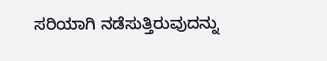ಸರಿಯಾಗಿ ನಡೆಸುತ್ತಿರುವುದನ್ನು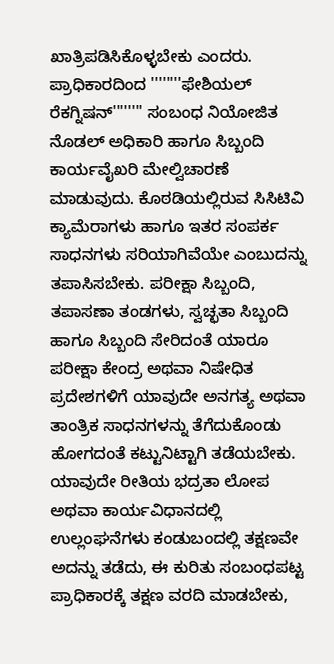ಖಾತ್ರಿಪಡಿಸಿಕೊಳ್ಳಬೇಕು ಎಂದರು.
ಪ್ರಾಧಿಕಾರದಿಂದ ''''''''ಫೇಶಿಯಲ್ ರೆಕಗ್ನಿಷನ್'''''''' ಸಂಬಂಧ ನಿಯೋಜಿತ ನೊಡಲ್ ಅಧಿಕಾರಿ ಹಾಗೂ ಸಿಬ್ಬಂದಿ ಕಾರ್ಯವೈಖರಿ ಮೇಲ್ವಿಚಾರಣೆ ಮಾಡುವುದು. ಕೊಠಡಿಯಲ್ಲಿರುವ ಸಿಸಿಟಿವಿ ಕ್ಯಾಮೆರಾಗಳು ಹಾಗೂ ಇತರ ಸಂಪರ್ಕ ಸಾಧನಗಳು ಸರಿಯಾಗಿವೆಯೇ ಎಂಬುದನ್ನು ತಪಾಸಿಸಬೇಕು. ಪರೀಕ್ಷಾ ಸಿಬ್ಬಂದಿ, ತಪಾಸಣಾ ತಂಡಗಳು, ಸ್ವಚ್ಛತಾ ಸಿಬ್ಬಂದಿ ಹಾಗೂ ಸಿಬ್ಬಂದಿ ಸೇರಿದಂತೆ ಯಾರೂ ಪರೀಕ್ಷಾ ಕೇಂದ್ರ ಅಥವಾ ನಿಷೇಧಿತ ಪ್ರದೇಶಗಳಿಗೆ ಯಾವುದೇ ಅನಗತ್ಯ ಅಥವಾ ತಾಂತ್ರಿಕ ಸಾಧನಗಳನ್ನು ತೆಗೆದುಕೊಂಡು ಹೋಗದಂತೆ ಕಟ್ಟುನಿಟ್ಟಾಗಿ ತಡೆಯಬೇಕು.
ಯಾವುದೇ ರೀತಿಯ ಭದ್ರತಾ ಲೋಪ ಅಥವಾ ಕಾರ್ಯವಿಧಾನದಲ್ಲಿ ಉಲ್ಲಂಘನೆಗಳು ಕಂಡುಬಂದಲ್ಲಿ ತಕ್ಷಣವೇ ಅದನ್ನು ತಡೆದು, ಈ ಕುರಿತು ಸಂಬಂಧಪಟ್ಟ ಪ್ರಾಧಿಕಾರಕ್ಕೆ ತಕ್ಷಣ ವರದಿ ಮಾಡಬೇಕು,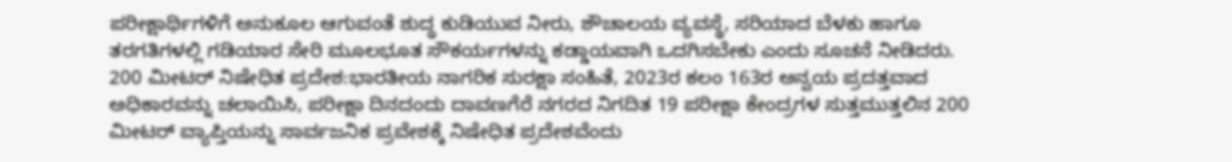ಪರೀಕ್ಷಾರ್ಥಿಗಳಿಗೆ ಅನುಕೂಲ ಆಗುವಂತೆ ಶುದ್ಧ ಕುಡಿಯುವ ನೀರು, ಶೌಚಾಲಯ ವ್ಯವಸ್ಥೆ, ಸರಿಯಾದ ಬೆಳಕು ಹಾಗೂ ತರಗತಿಗಳಲ್ಲಿ ಗಡಿಯಾರ ಸೇರಿ ಮೂಲಭೂತ ಸೌಕರ್ಯಗಳನ್ನು ಕಡ್ಡಾಯವಾಗಿ ಒದಗಿಸಬೇಕು ಎಂದು ಸೂಚನೆ ನೀಡಿದರು.
200 ಮೀಟರ್ ನಿಷೇಧಿತ ಪ್ರದೇಶ:ಭಾರತೀಯ ನಾಗರಿಕ ಸುರಕ್ಷಾ ಸಂಹಿತೆ, 2023ರ ಕಲಂ 163ರ ಅನ್ವಯ ಪ್ರದತ್ತವಾದ ಅಧಿಕಾರವನ್ನು ಚಲಾಯಿಸಿ, ಪರೀಕ್ಷಾ ದಿನದಂದು ದಾವಣಗೆರೆ ನಗರದ ನಿಗದಿತ 19 ಪರೀಕ್ಷಾ ಕೇಂದ್ರಗಳ ಸುತ್ತಮುತ್ತಲಿನ 200 ಮೀಟರ್ ವ್ಯಾಪ್ತಿಯನ್ನು ಸಾರ್ವಜನಿಕ ಪ್ರವೇಶಕ್ಕೆ ನಿಷೇಧಿತ ಪ್ರದೇಶವೆಂದು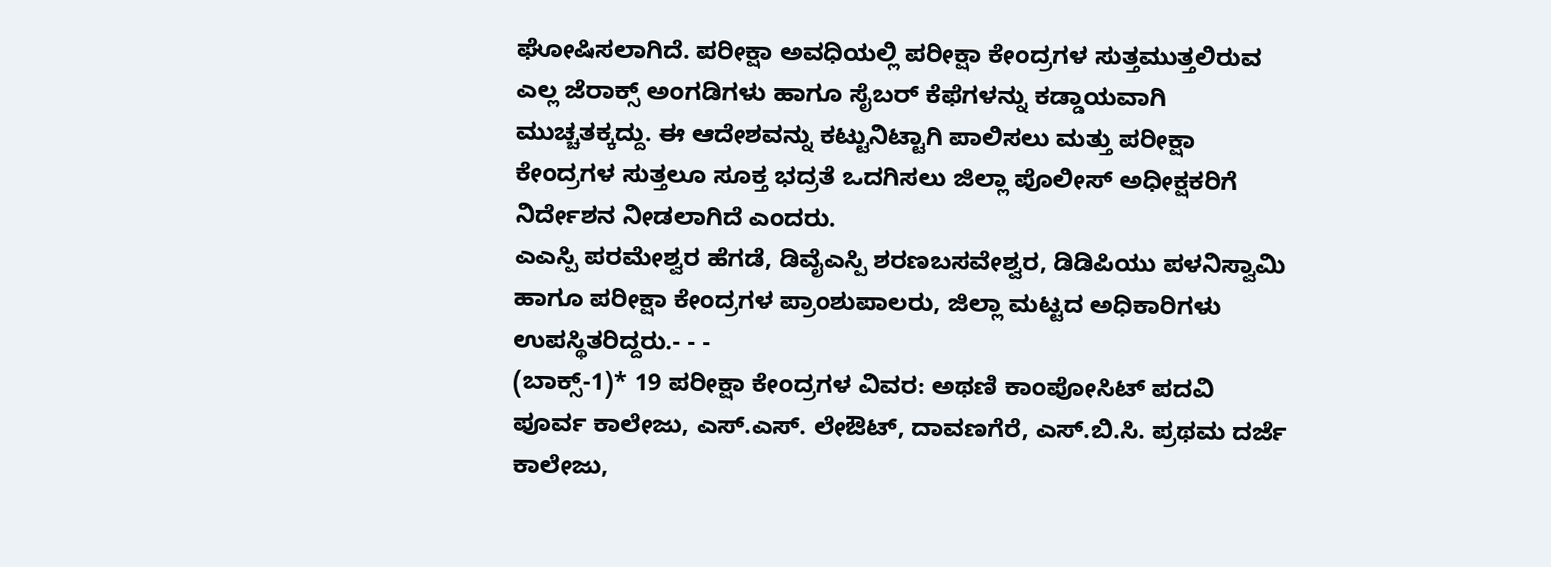ಘೋಷಿಸಲಾಗಿದೆ. ಪರೀಕ್ಷಾ ಅವಧಿಯಲ್ಲಿ ಪರೀಕ್ಷಾ ಕೇಂದ್ರಗಳ ಸುತ್ತಮುತ್ತಲಿರುವ ಎಲ್ಲ ಜೆರಾಕ್ಸ್ ಅಂಗಡಿಗಳು ಹಾಗೂ ಸೈಬರ್ ಕೆಫೆಗಳನ್ನು ಕಡ್ಡಾಯವಾಗಿ ಮುಚ್ಚತಕ್ಕದ್ದು. ಈ ಆದೇಶವನ್ನು ಕಟ್ಟುನಿಟ್ಟಾಗಿ ಪಾಲಿಸಲು ಮತ್ತು ಪರೀಕ್ಷಾ ಕೇಂದ್ರಗಳ ಸುತ್ತಲೂ ಸೂಕ್ತ ಭದ್ರತೆ ಒದಗಿಸಲು ಜಿಲ್ಲಾ ಪೊಲೀಸ್ ಅಧೀಕ್ಷಕರಿಗೆ ನಿರ್ದೇಶನ ನೀಡಲಾಗಿದೆ ಎಂದರು.
ಎಎಸ್ಪಿ ಪರಮೇಶ್ವರ ಹೆಗಡೆ, ಡಿವೈಎಸ್ಪಿ ಶರಣಬಸವೇಶ್ವರ, ಡಿಡಿಪಿಯು ಪಳನಿಸ್ವಾಮಿ ಹಾಗೂ ಪರೀಕ್ಷಾ ಕೇಂದ್ರಗಳ ಪ್ರಾಂಶುಪಾಲರು, ಜಿಲ್ಲಾ ಮಟ್ಟದ ಅಧಿಕಾರಿಗಳು ಉಪಸ್ಥಿತರಿದ್ದರು.- - -
(ಬಾಕ್ಸ್-1)* 19 ಪರೀಕ್ಷಾ ಕೇಂದ್ರಗಳ ವಿವರ: ಅಥಣಿ ಕಾಂಪೋಸಿಟ್ ಪದವಿ ಪೂರ್ವ ಕಾಲೇಜು, ಎಸ್.ಎಸ್. ಲೇಔಟ್, ದಾವಣಗೆರೆ, ಎಸ್.ಬಿ.ಸಿ. ಪ್ರಥಮ ದರ್ಜೆ ಕಾಲೇಜು,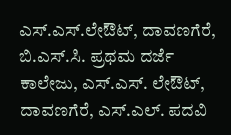ಎಸ್.ಎಸ್.ಲೇಔಟ್, ದಾವಣಗೆರೆ, ಬಿ.ಎಸ್.ಸಿ. ಪ್ರಥಮ ದರ್ಜೆ ಕಾಲೇಜು, ಎಸ್.ಎಸ್. ಲೇಔಟ್, ದಾವಣಗೆರೆ, ಎಸ್.ಎಲ್. ಪದವಿ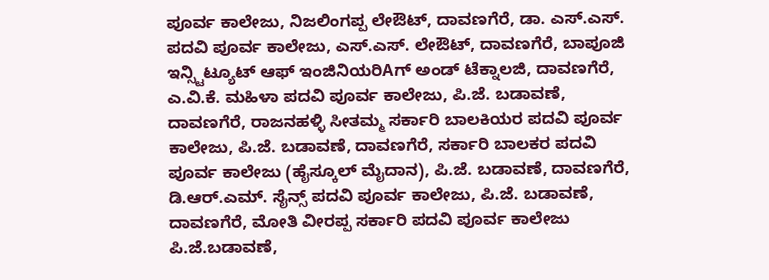ಪೂರ್ವ ಕಾಲೇಜು, ನಿಜಲಿಂಗಪ್ಪ ಲೇಔಟ್, ದಾವಣಗೆರೆ, ಡಾ. ಎಸ್.ಎಸ್. ಪದವಿ ಪೂರ್ವ ಕಾಲೇಜು, ಎಸ್.ಎಸ್. ಲೇಔಟ್, ದಾವಣಗೆರೆ, ಬಾಪೂಜಿ ಇನ್ಸ್ಟಿಟ್ಯೂಟ್ ಆಫ್ ಇಂಜಿನಿಯರಿAಗ್ ಅಂಡ್ ಟೆಕ್ನಾಲಜಿ, ದಾವಣಗೆರೆ, ಎ.ವಿ.ಕೆ. ಮಹಿಳಾ ಪದವಿ ಪೂರ್ವ ಕಾಲೇಜು, ಪಿ.ಜೆ. ಬಡಾವಣೆ, ದಾವಣಗೆರೆ, ರಾಜನಹಳ್ಳಿ ಸೀತಮ್ಮ ಸರ್ಕಾರಿ ಬಾಲಕಿಯರ ಪದವಿ ಪೂರ್ವ ಕಾಲೇಜು, ಪಿ.ಜೆ. ಬಡಾವಣೆ, ದಾವಣಗೆರೆ, ಸರ್ಕಾರಿ ಬಾಲಕರ ಪದವಿ ಪೂರ್ವ ಕಾಲೇಜು (ಹೈಸ್ಕೂಲ್ ಮೈದಾನ), ಪಿ.ಜೆ. ಬಡಾವಣೆ, ದಾವಣಗೆರೆ, ಡಿ.ಆರ್.ಎಮ್. ಸೈನ್ಸ್ ಪದವಿ ಪೂರ್ವ ಕಾಲೇಜು, ಪಿ.ಜೆ. ಬಡಾವಣೆ, ದಾವಣಗೆರೆ, ಮೋತಿ ವೀರಪ್ಪ ಸರ್ಕಾರಿ ಪದವಿ ಪೂರ್ವ ಕಾಲೇಜು ಪಿ.ಜೆ.ಬಡಾವಣೆ,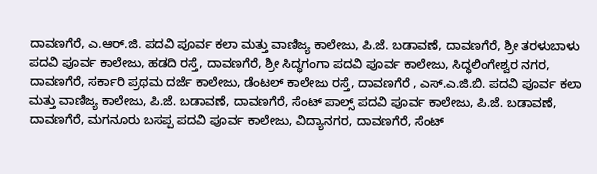ದಾವಣಗೆರೆ, ಎ.ಆರ್.ಜಿ. ಪದವಿ ಪೂರ್ವ ಕಲಾ ಮತ್ತು ವಾಣಿಜ್ಯ ಕಾಲೇಜು, ಪಿ.ಜೆ. ಬಡಾವಣೆ, ದಾವಣಗೆರೆ, ಶ್ರೀ ತರಳುಬಾಳು ಪದವಿ ಪೂರ್ವ ಕಾಲೇಜು, ಹಡದಿ ರಸ್ತೆ, ದಾವಣಗೆರೆ, ಶ್ರೀ ಸಿದ್ಧಗಂಗಾ ಪದವಿ ಪೂರ್ವ ಕಾಲೇಜು, ಸಿದ್ಧಲಿಂಗೇಶ್ವರ ನಗರ, ದಾವಣಗೆರೆ, ಸರ್ಕಾರಿ ಪ್ರಥಮ ದರ್ಜೆ ಕಾಲೇಜು, ಡೆಂಟಲ್ ಕಾಲೇಜು ರಸ್ತೆ, ದಾವಣಗೆರೆ , ಎಸ್.ಎ.ಜಿ.ಬಿ. ಪದವಿ ಪೂರ್ವ ಕಲಾ ಮತ್ತು ವಾಣಿಜ್ಯ ಕಾಲೇಜು, ಪಿ.ಜೆ. ಬಡಾವಣೆ, ದಾವಣಗೆರೆ, ಸೆಂಟ್ ಪಾಲ್ಸ್ ಪದವಿ ಪೂರ್ವ ಕಾಲೇಜು, ಪಿ.ಜೆ. ಬಡಾವಣೆ, ದಾವಣಗೆರೆ, ಮಗನೂರು ಬಸಪ್ಪ ಪದವಿ ಪೂರ್ವ ಕಾಲೇಜು, ವಿದ್ಯಾನಗರ, ದಾವಣಗೆರೆ, ಸೆಂಟ್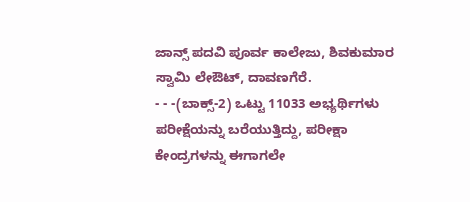ಜಾನ್ಸ್ ಪದವಿ ಪೂರ್ವ ಕಾಲೇಜು, ಶಿವಕುಮಾರ ಸ್ವಾಮಿ ಲೇಔಟ್, ದಾವಣಗೆರೆ.
- - -(ಬಾಕ್ಸ್-2) ಒಟ್ಟು 11033 ಅಭ್ಯರ್ಥಿಗಳು ಪರೀಕ್ಷೆಯನ್ನು ಬರೆಯುತ್ತಿದ್ದು, ಪರೀಕ್ಷಾ ಕೇಂದ್ರಗಳನ್ನು ಈಗಾಗಲೇ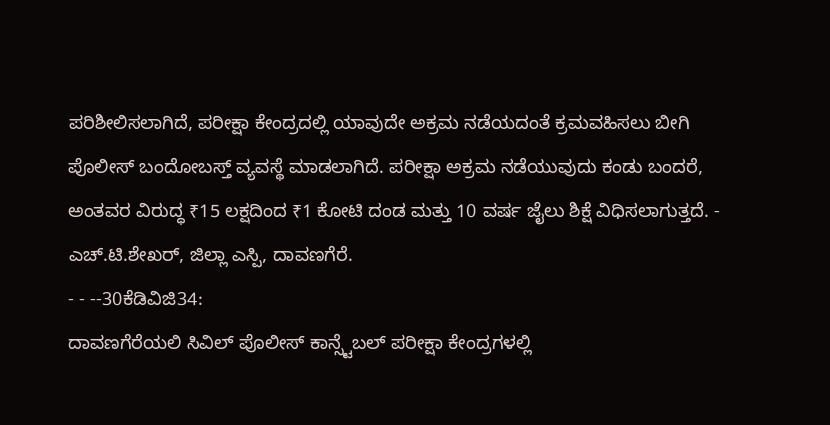ಪರಿಶೀಲಿಸಲಾಗಿದೆ, ಪರೀಕ್ಷಾ ಕೇಂದ್ರದಲ್ಲಿ ಯಾವುದೇ ಅಕ್ರಮ ನಡೆಯದಂತೆ ಕ್ರಮವಹಿಸಲು ಬೀಗಿ ಪೊಲೀಸ್ ಬಂದೋಬಸ್ತ್ ವ್ಯವಸ್ಥೆ ಮಾಡಲಾಗಿದೆ. ಪರೀಕ್ಷಾ ಅಕ್ರಮ ನಡೆಯುವುದು ಕಂಡು ಬಂದರೆ, ಅಂತವರ ವಿರುದ್ಧ ₹15 ಲಕ್ಷದಿಂದ ₹1 ಕೋಟಿ ದಂಡ ಮತ್ತು 10 ವರ್ಷ ಜೈಲು ಶಿಕ್ಷೆ ವಿಧಿಸಲಾಗುತ್ತದೆ. - ಎಚ್.ಟಿ.ಶೇಖರ್, ಜಿಲ್ಲಾ ಎಸ್ಪಿ, ದಾವಣಗೆರೆ.
- - --30ಕೆಡಿವಿಜಿ34:
ದಾವಣಗೆರೆಯಲಿ ಸಿವಿಲ್ ಪೊಲೀಸ್ ಕಾನ್ಸ್ಟೆಬಲ್ ಪರೀಕ್ಷಾ ಕೇಂದ್ರಗಳಲ್ಲಿ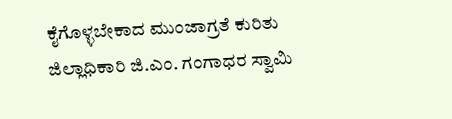ಕೈಗೊಳ್ಳಬೇಕಾದ ಮುಂಜಾಗ್ರತೆ ಕುರಿತು ಜಿಲ್ಲಾಧಿಕಾರಿ ಜಿ.ಎಂ. ಗಂಗಾಧರ ಸ್ವಾಮಿ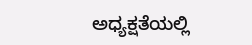ಅಧ್ಯಕ್ಷತೆಯಲ್ಲಿ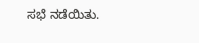ಸಭೆ ನಡೆಯಿತು.